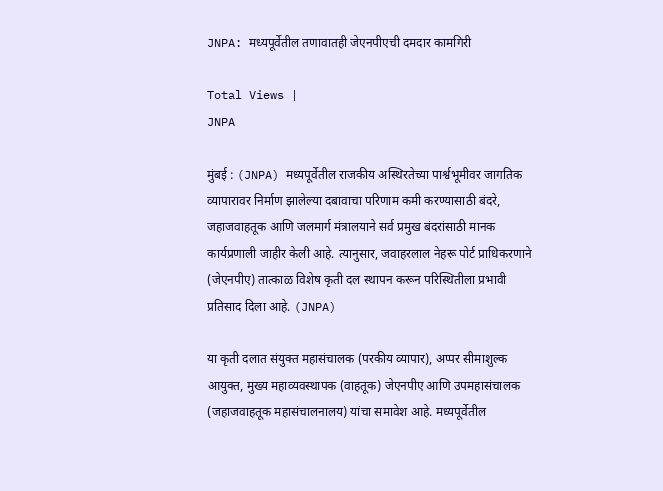JNPA: मध्यपूर्वेतील तणावातही जेएनपीएची दमदार कामगिरी

Total Views |
JNPA

मुंबई : (JNPA) मध्यपूर्वेतील राजकीय अस्थिरतेच्या पार्श्वभूमीवर जागतिक व्यापारावर निर्माण झालेल्या दबावाचा परिणाम कमी करण्यासाठी बंदरे, जहाजवाहतूक आणि जलमार्ग मंत्रालयाने सर्व प्रमुख बंदरांसाठी मानक कार्यप्रणाली जाहीर केली आहे. त्यानुसार, जवाहरलाल नेहरू पोर्ट प्राधिकरणाने (जेएनपीए) तात्काळ विशेष कृती दल स्थापन करून परिस्थितीला प्रभावी प्रतिसाद दिला आहे. (JNPA)

या कृती दलात संयुक्त महासंचालक (परकीय व्यापार), अप्पर सीमाशुल्क आयुक्त, मुख्य महाव्यवस्थापक (वाहतूक) जेएनपीए आणि उपमहासंचालक (जहाजवाहतूक महासंचालनालय) यांचा समावेश आहे. मध्यपूर्वेतील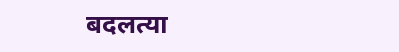बदलत्या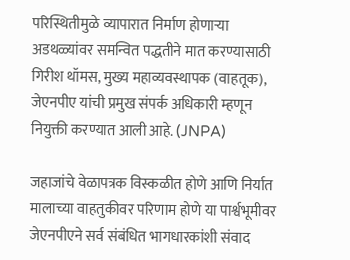परिस्थितीमुळे व्यापारात निर्माण होणाऱ्या अडथळ्यांवर समन्वित पद्धतीने मात करण्यासाठी गिरीश थॉमस, मुख्य महाव्यवस्थापक (वाहतूक), जेएनपीए यांची प्रमुख संपर्क अधिकारी म्हणून नियुक्ती करण्यात आली आहे. (JNPA)

जहाजांचे वेळापत्रक विस्कळीत होणे आणि निर्यात मालाच्या वाहतुकीवर परिणाम होणे या पार्श्वभूमीवर जेएनपीएने सर्व संबंधित भागधारकांशी संवाद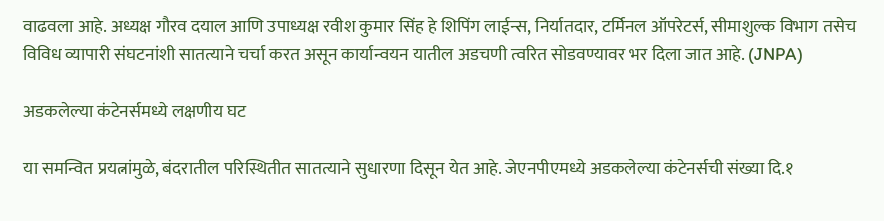वाढवला आहे. अध्यक्ष गौरव दयाल आणि उपाध्यक्ष रवीश कुमार सिंह हे शिपिंग लाईन्स, निर्यातदार, टर्मिनल ऑपरेटर्स, सीमाशुल्क विभाग तसेच विविध व्यापारी संघटनांशी सातत्याने चर्चा करत असून कार्यान्वयन यातील अडचणी त्वरित सोडवण्यावर भर दिला जात आहे. (JNPA)

अडकलेल्या कंटेनर्समध्ये लक्षणीय घट

या समन्वित प्रयत्नांमुळे, बंदरातील परिस्थितीत सातत्याने सुधारणा दिसून येत आहे. जेएनपीएमध्ये अडकलेल्या कंटेनर्सची संख्या दि.१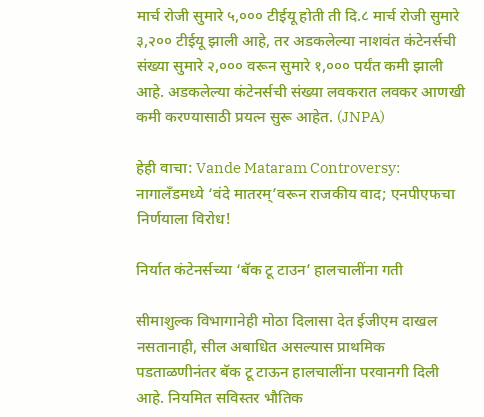मार्च रोजी सुमारे ५,००० टीईयू होती ती दि.८ मार्च रोजी सुमारे ३,२०० टीईयू झाली आहे, तर अडकलेल्या नाशवंत कंटेनर्सची संख्या सुमारे २,००० वरून सुमारे १,००० पर्यंत कमी झाली आहे. अडकलेल्या कंटेनर्सची संख्या लवकरात लवकर आणखी कमी करण्यासाठी प्रयत्न सुरू आहेत. (JNPA)

हेही वाचा: Vande Mataram Controversy: नागालँडमध्ये ‘वंदे मातरम्’वरून राजकीय वाद; एनपीएफचा निर्णयाला विरोध!

निर्यात कंटेनर्सच्या ‘बॅक टू टाउन’ हालचालींना गती

सीमाशुल्क विभागानेही मोठा दिलासा देत ईजीएम दाखल नसतानाही, सील अबाधित असल्यास प्राथमिक पडताळणीनंतर बॅक टू टाऊन हालचालींना परवानगी दिली आहे. नियमित सविस्तर भौतिक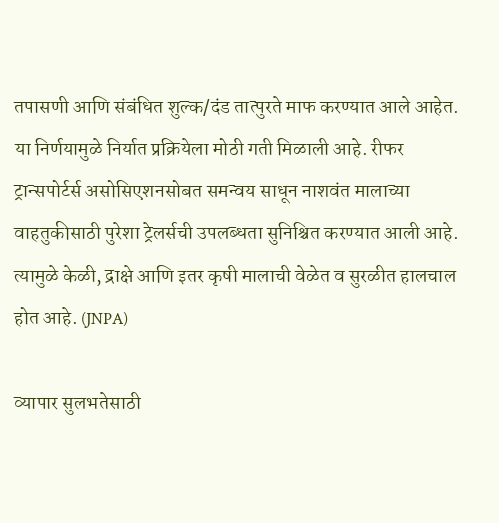तपासणी आणि संबंधित शुल्क/दंड तात्पुरते माफ करण्यात आले आहेत. या निर्णयामुळे निर्यात प्रक्रियेला मोठी गती मिळाली आहे. रीफर ट्रान्सपोर्टर्स असोसिएशनसोबत समन्वय साधून नाशवंत मालाच्या वाहतुकीसाठी पुरेशा ट्रेलर्सची उपलब्धता सुनिश्चित करण्यात आली आहे. त्यामुळे केळी, द्राक्षे आणि इतर कृषी मालाची वेळेत व सुरळीत हालचाल होत आहे. (JNPA)

व्यापार सुलभतेसाठी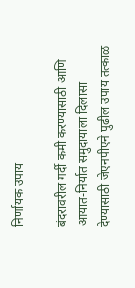निर्णायक उपाय

बंदरावरील गर्दी कमी करण्यासाठी आणि आयात-निर्यात समुदायाला दिलासा देण्यासाठी जेएनपीएने पुढील उपाय तत्काळ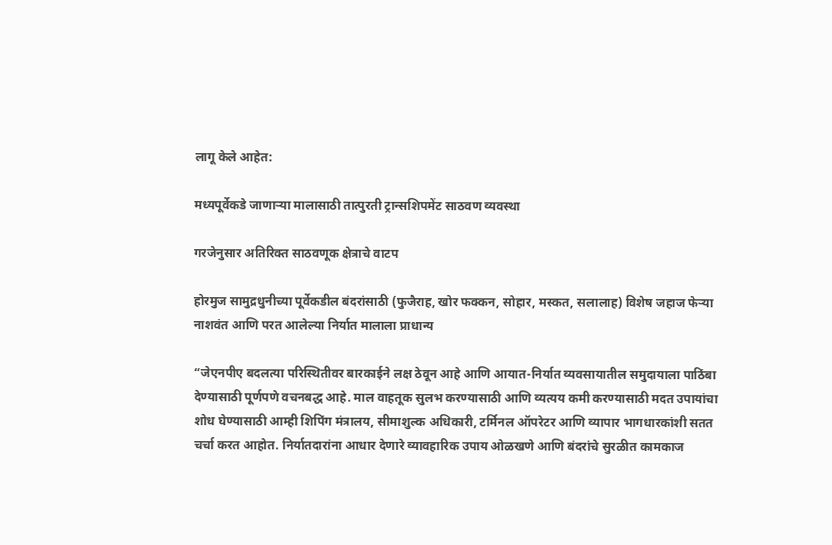लागू केले आहेत:

मध्यपूर्वेकडे जाणाऱ्या मालासाठी तात्पुरती ट्रान्सशिपमेंट साठवण व्यवस्था

गरजेनुसार अतिरिक्त साठवणूक क्षेत्राचे वाटप

होरमुज सामुद्रधुनीच्या पूर्वेकडील बंदरांसाठी (फुजैराह, खोर फक्कन, सोहार, मस्कत, सलालाह) विशेष जहाज फेऱ्या
नाशवंत आणि परत आलेल्या निर्यात मालाला प्राधान्य

“जेएनपीए बदलत्या परिस्थितीवर बारकाईने लक्ष ठेवून आहे आणि आयात-निर्यात व्यवसायातील समुदायाला पाठिंबा देण्यासाठी पूर्णपणे वचनबद्ध आहे. माल वाहतूक सुलभ करण्यासाठी आणि व्यत्यय कमी करण्यासाठी मदत उपायांचा शोध घेण्यासाठी आम्ही शिपिंग मंत्रालय, सीमाशुल्क अधिकारी, टर्मिनल ऑपरेटर आणि व्यापार भागधारकांशी सतत चर्चा करत आहोत. निर्यातदारांना आधार देणारे व्यावहारिक उपाय ओळखणे आणि बंदरांचे सुरळीत कामकाज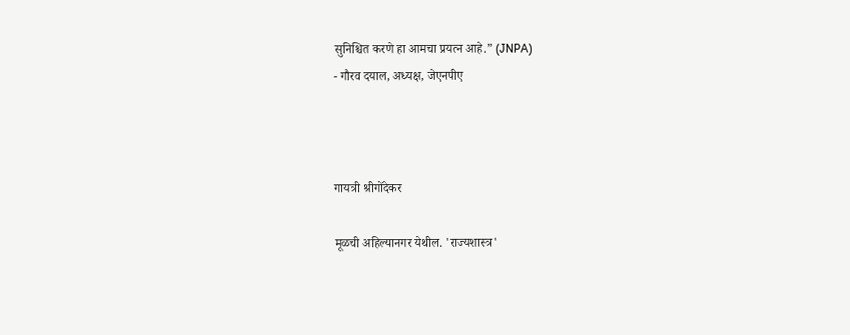सुनिश्चित करणे हा आमचा प्रयत्न आहे.” (JNPA)
- गौरव दयाल, अध्यक्ष, जेएनपीए



गायत्री श्रीगोंदेकर

मूळची अहिल्यानगर येथील. 'राज्यशास्त्र'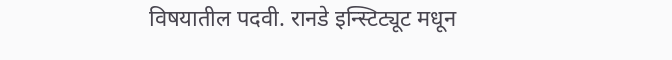विषयातील पदवी. रानडे इन्स्टिट्यूट मधून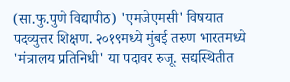(सा.फु.पुणे विद्यापीठ) 'एमजेएमसी' विषयात पदव्युत्तर शिक्षण. २०१९मध्ये मुंबई तरुण भारतमध्ये 'मंत्रालय प्रतिनिधी' या पदावर रुजू. सद्यस्थितीत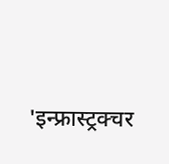'इन्फ्रास्ट्रक्चर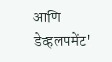आणि डेव्हलपमेंट'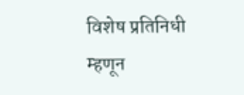विशेष प्रतिनिधी म्हणून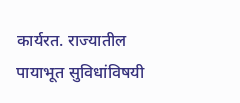कार्यरत. राज्यातील पायाभूत सुविधांविषयी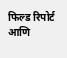फिल्ड रिपोर्ट आणि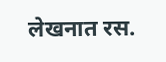लेखनात रस.